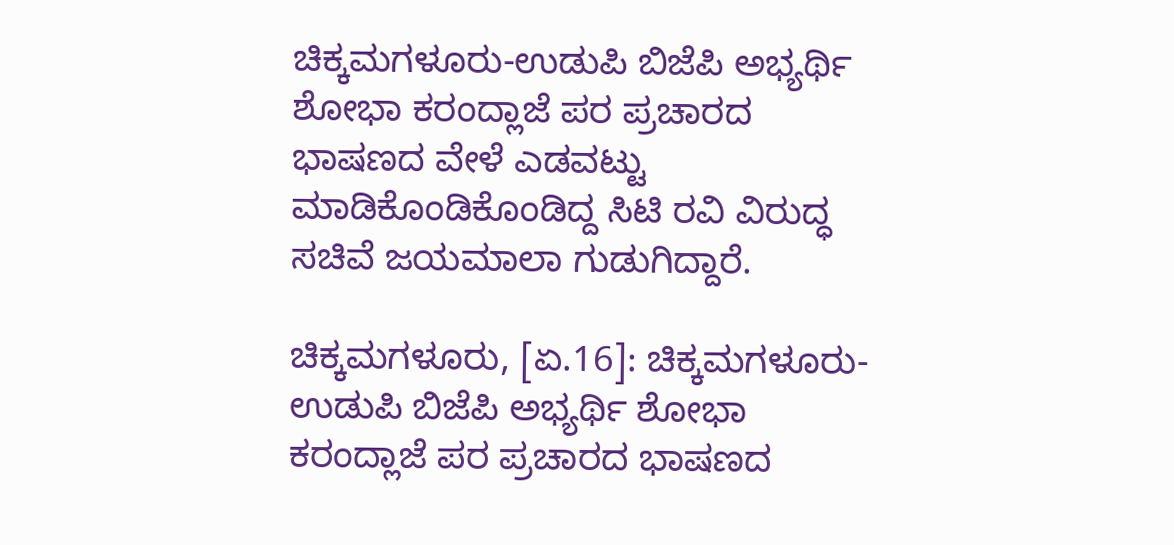ಚಿಕ್ಕಮಗಳೂರು-ಉಡುಪಿ ಬಿಜೆಪಿ ಅಭ್ಯರ್ಥಿ ಶೋಭಾ ಕರಂದ್ಲಾಜೆ ಪರ ಪ್ರಚಾರದ ಭಾಷಣದ ವೇಳೆ‌ ಎಡವಟ್ಟು ಮಾಡಿಕೊಂಡಿಕೊಂಡಿದ್ದ ಸಿಟಿ ರವಿ ವಿರುದ್ಧ ಸಚಿವೆ ಜಯಮಾಲಾ ಗುಡುಗಿದ್ದಾರೆ.

ಚಿಕ್ಕಮಗಳೂರು, [ಏ.16]: ಚಿಕ್ಕಮಗಳೂರು-ಉಡುಪಿ ಬಿಜೆಪಿ ಅಭ್ಯರ್ಥಿ ಶೋಭಾ ಕರಂದ್ಲಾಜೆ ಪರ ಪ್ರಚಾರದ ಭಾಷಣದ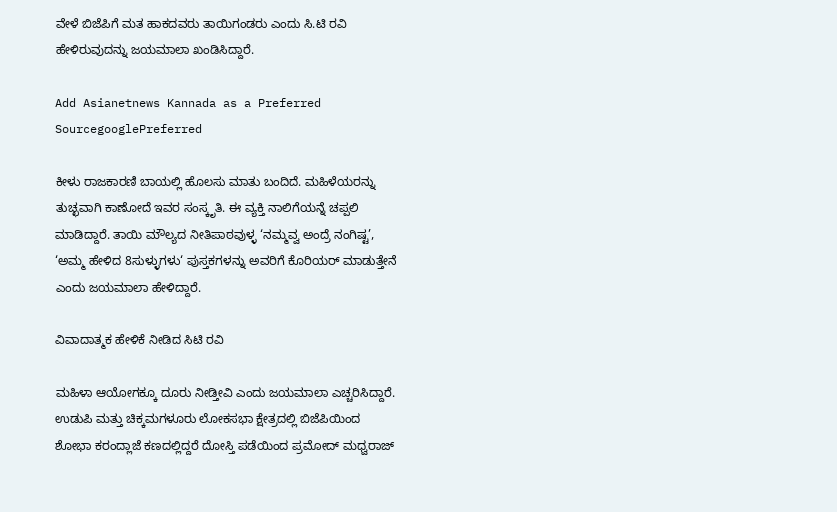ವೇಳೆ ಬಿಜೆಪಿಗೆ ಮತ ಹಾಕದವರು ತಾಯಿಗಂಡರು ಎಂದು ಸಿ.ಟಿ ರವಿ ಹೇಳಿರುವುದನ್ನು ಜಯಮಾಲಾ ಖಂಡಿಸಿದ್ದಾರೆ.

Add Asianetnews Kannada as a Preferred SourcegooglePreferred

ಕೀಳು ರಾಜಕಾರಣಿ ಬಾಯಲ್ಲಿ ಹೊಲಸು ಮಾತು ಬಂದಿದೆ. ಮಹಿಳೆಯರನ್ನು ತುಚ್ಛವಾಗಿ ಕಾಣೋದೆ ಇವರ ಸಂಸ್ಕೃತಿ. ಈ ವ್ಯಕ್ತಿ ನಾಲಿಗೆಯನ್ನೆ ಚಪ್ಪಲಿ ಮಾಡಿದ್ದಾರೆ. ತಾಯಿ ಮೌಲ್ಯದ ನೀತಿಪಾಠವುಳ್ಳ ‘ನಮ್ಮವ್ವ ಅಂದ್ರೆ ನಂಗಿಷ್ಟ’, ‘ಅಮ್ಮ ಹೇಳಿದ 8ಸುಳ್ಳುಗಳು‘ ಪುಸ್ತಕಗಳನ್ನು ಅವರಿಗೆ ಕೊರಿಯರ್ ಮಾಡುತ್ತೇನೆ ಎಂದು ಜಯಮಾಲಾ ಹೇಳಿದ್ದಾರೆ.

ವಿವಾದಾತ್ಮಕ ಹೇಳಿಕೆ ನೀಡಿದ ಸಿಟಿ ರವಿ

ಮಹಿಳಾ ಆಯೋಗಕ್ಕೂ ದೂರು ನೀಡ್ತೀವಿ ಎಂದು ಜಯಮಾಲಾ ಎಚ್ಚರಿಸಿದ್ದಾರೆ. ಉಡುಪಿ ಮತ್ತು ಚಿಕ್ಕಮಗಳೂರು ಲೋಕಸಭಾ ಕ್ಷೇತ್ರದಲ್ಲಿ ಬಿಜೆಪಿಯಿಂದ ಶೋಭಾ ಕರಂದ್ಲಾಜೆ ಕಣದಲ್ಲಿದ್ದರೆ ದೋಸ್ತಿ ಪಡೆಯಿಂದ ಪ್ರಮೋದ್ ಮಧ್ವರಾಜ್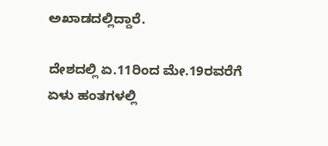ಅಖಾಡದಲ್ಲಿದ್ದಾರೆ.

ದೇಶದಲ್ಲಿ ಏ.11ರಿಂದ ಮೇ.19ರವರೆಗೆ ಏಳು ಹಂತಗಳಲ್ಲಿ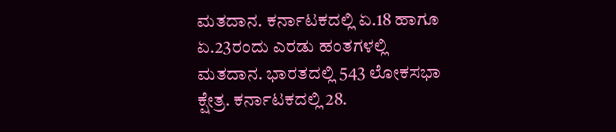ಮತದಾನ. ಕರ್ನಾಟಕದಲ್ಲಿ ಏ.18 ಹಾಗೂ ಏ.23ರಂದು ಎರಡು ಹಂತಗಳಲ್ಲಿ ಮತದಾನ. ಭಾರತದಲ್ಲಿ 543 ಲೋಕಸಭಾ ಕ್ಷೇತ್ರ. ಕರ್ನಾಟಕದಲ್ಲಿ 28.